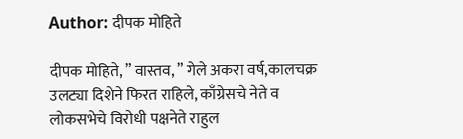Author: दीपक मोहिते

दीपक मोहिते, ” वास्तव, ” गेले अकरा वर्ष,कालचक्र उलट्या दिशेने फिरत राहिले, काँग्रेसचे नेते व लोकसभेचे विरोधी पक्षनेते राहुल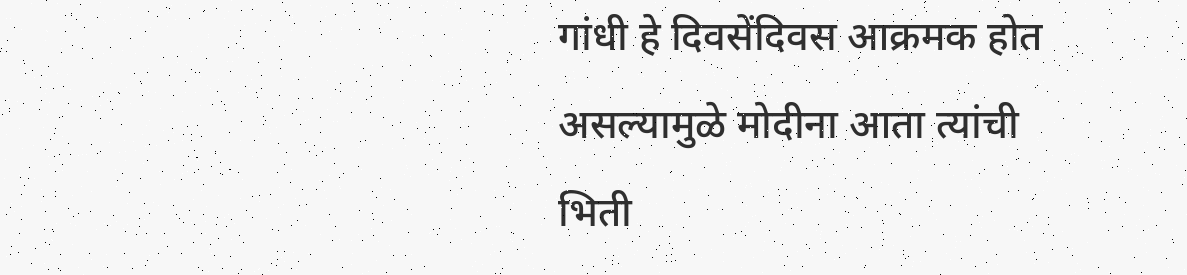गांधी हे दिवसेंदिवस आक्रमक होत असल्यामुळे मोदीना आता त्यांची भिती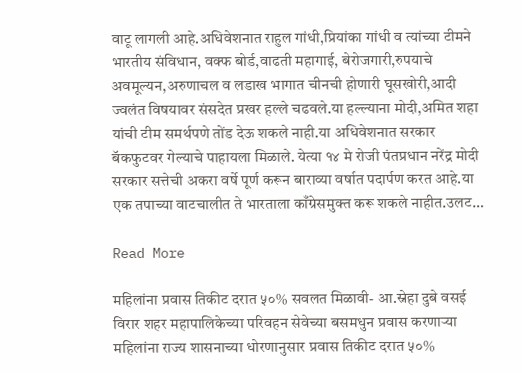वाटू लागली आहे.अधिवेशनात राहुल गांधी,प्रियांका गांधी व त्यांच्या टीमने भारतीय संविधान, वक्फ बोर्ड,वाढती महागाई, बेरोजगारी,रुपयाचे अवमूल्यन,अरुणाचल व लडाख भागात चीनची होणारी घूसखोरी,आदी ज्वलंत विषयावर संसदेत प्रखर हल्ले चढवले.या हल्ल्याना मोदी,अमित शहा यांची टीम समर्थपणे तोंड देऊ शकले नाही.या अधिवेशनात सरकार बॅकफुटवर गेल्याचे पाहायला मिळाले. येत्या १४ मे रोजी पंतप्रधान नरेंद्र मोदी सरकार सत्तेची अकरा वर्षे पूर्ण करून बाराव्या वर्षात पदार्पण करत आहे.या एक तपाच्या वाटचालीत ते भारताला काँग्रेसमुक्त करू शकले नाहीत.उलट…

Read More

महिलांना प्रवास तिकीट दरात ५०% सवलत मिळावी- आ.स्नेहा दुबे वसई विरार शहर महापालिकेच्या परिवहन सेवेच्या बसमधुन प्रवास करणाऱ्या महिलांना राज्य शासनाच्या धोरणानुसार प्रवास तिकीट दरात ५०%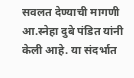सवलत देण्याची मागणी आ.स्नेहा दुबे पंडित यांनी केली आहे. या संदर्भात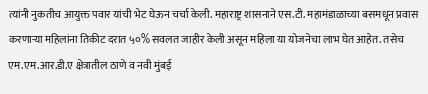त्यांनी नुकतीच आयुक्त पवार यांची भेट घेऊन चर्चा केली. महाराष्ट्र शासनाने एस.टी. महामंडाळाच्या बसमधून प्रवास करणाऱ्या महिलांना तिकीट दरात ५०% सवलत जाहीर केली असून महिला या योजनेचा लाभ घेत आहेत. तसेच एम.एम.आर.डी.ए क्षेत्रातील ठाणे व नवी मुंबई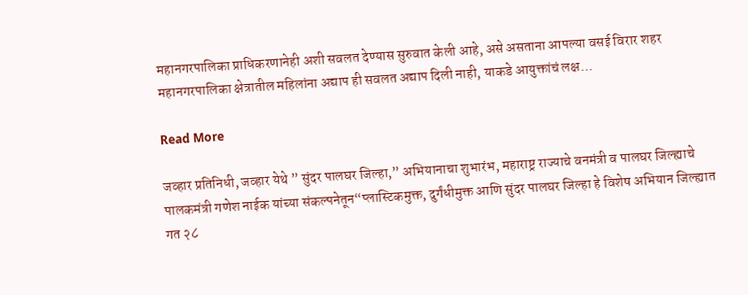महानगरपालिका प्राधिकरणानेही अशी सवलत देण्यास सुरुवात केली आहे, असे असताना आपल्या वसई विरार शहर महानगरपालिका क्षेत्रातील महिलांना अद्याप ही सवलत अद्याप दिली नाही, याकडे आयुक्तांचं लक्ष…

Read More

जव्हार प्रतिनिधी, जव्हार येथे ” सुंदर पालघर जिल्हा,” अभियानाचा शुभारंभ, महाराष्ट्र राज्याचे वनमंत्री व पालघर जिल्ह्याचे पालकमंत्री गणेश नाईक यांच्या संकल्पनेतून“प्लास्टिकमुक्त, दुर्गंधीमुक्त आणि सुंदर पालघर जिल्हा हे विशेष अभियान जिल्ह्यात गत २८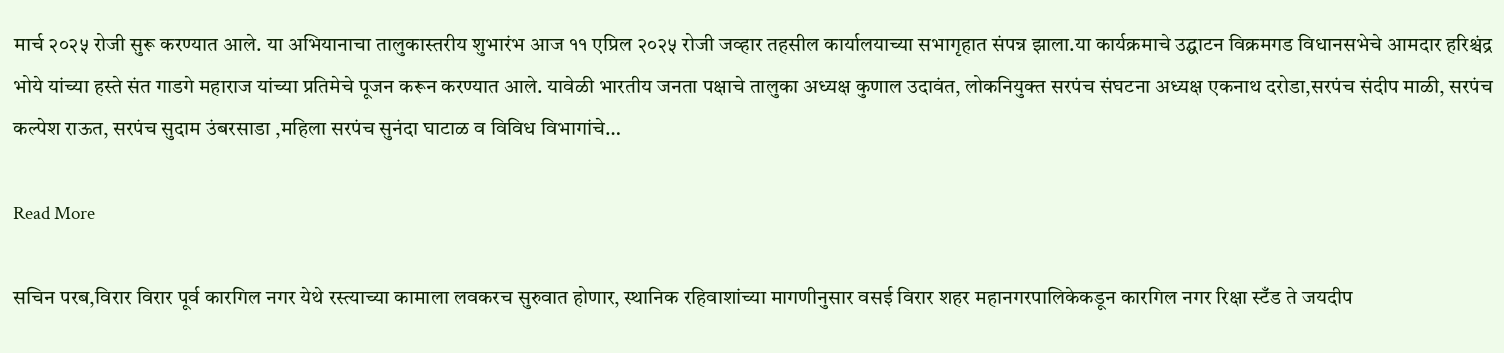मार्च २०२५ रोजी सुरू करण्यात आले. या अभियानाचा तालुकास्तरीय शुभारंभ आज ११ एप्रिल २०२५ रोजी जव्हार तहसील कार्यालयाच्या सभागृहात संपन्न झाला.या कार्यक्रमाचे उद्घाटन विक्रमगड विधानसभेचे आमदार हरिश्चंद्र भोये यांच्या हस्ते संत गाडगे महाराज यांच्या प्रतिमेचे पूजन करून करण्यात आले. यावेळी भारतीय जनता पक्षाचे तालुका अध्यक्ष कुणाल उदावंत, लोकनियुक्त सरपंच संघटना अध्यक्ष एकनाथ दरोडा,सरपंच संदीप माळी, सरपंच कल्पेश राऊत, सरपंच सुदाम उंबरसाडा ,महिला सरपंच सुनंदा घाटाळ व विविध विभागांचे…

Read More

सचिन परब,विरार विरार पूर्व कारगिल नगर येथे रस्त्याच्या कामाला लवकरच सुरुवात होणार, स्थानिक रहिवाशांच्या मागणीनुसार वसई विरार शहर महानगरपालिकेकडून कारगिल नगर रिक्षा स्टँड ते जयदीप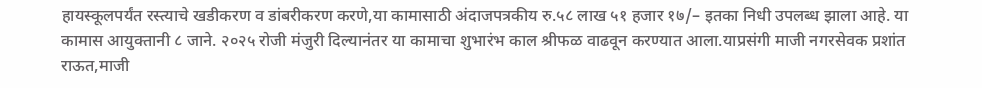हायस्कूलपर्यंत रस्त्याचे खडीकरण व डांबरीकरण करणे,या कामासाठी अंदाजपत्रकीय रु.५८ लाख ५१ हजार १७/– इतका निधी उपलब्ध झाला आहे. या कामास आयुक्तानी ८ जाने. २०२५ रोजी मंजुरी दिल्यानंतर या कामाचा शुभारंभ काल श्रीफळ वाढवून करण्यात आला.याप्रसंगी माजी नगरसेवक प्रशांत राऊत,माजी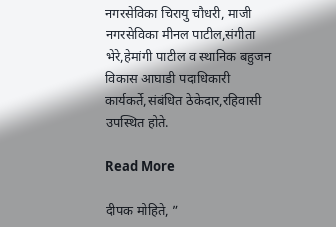नगरसेविका चिरायु चौधरी, माजी नगरसेविका मीनल पाटील,संगीता भेरे,हेमांगी पाटील व स्थानिक बहुजन विकास आघाडी पदाधिकारी कार्यकर्ते,संबंधित ठेकेदार,रहिवासी उपस्थित होते.

Read More

दीपक मोहिते, ”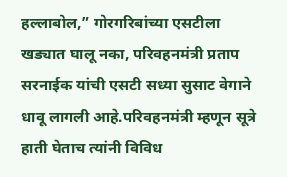हल्लाबोल,” गोरगरिबांच्या एसटीला खड्यात घालू नका, परिवहनमंत्री प्रताप सरनाईक यांची एसटी सध्या सुसाट वेगाने धावू लागली आहे.परिवहनमंत्री म्हणून सूत्रे हाती घेताच त्यांनी विविध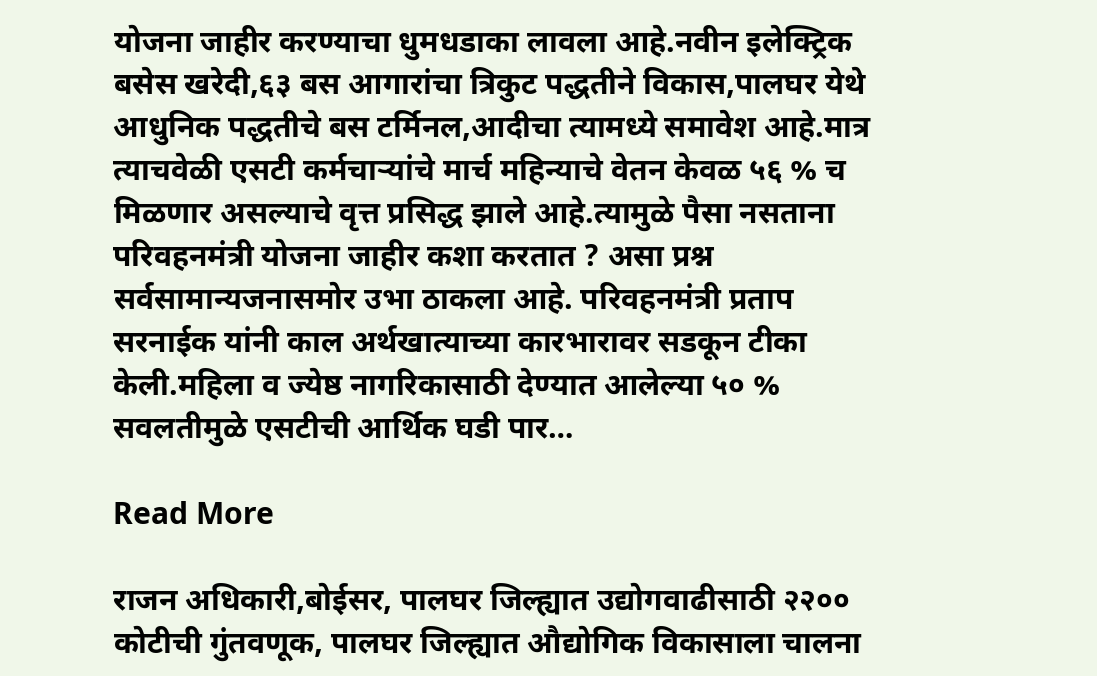योजना जाहीर करण्याचा धुमधडाका लावला आहे.नवीन इलेक्ट्रिक बसेस खरेदी,६३ बस आगारांचा त्रिकुट पद्धतीने विकास,पालघर येथे आधुनिक पद्धतीचे बस टर्मिनल,आदीचा त्यामध्ये समावेश आहे.मात्र त्याचवेळी एसटी कर्मचाऱ्यांचे मार्च महिन्याचे वेतन केवळ ५६ % च मिळणार असल्याचे वृत्त प्रसिद्ध झाले आहे.त्यामुळे पैसा नसताना परिवहनमंत्री योजना जाहीर कशा करतात ? असा प्रश्न सर्वसामान्यजनासमोर उभा ठाकला आहे. परिवहनमंत्री प्रताप सरनाईक यांनी काल अर्थखात्याच्या कारभारावर सडकून टीका केली.महिला व ज्येष्ठ नागरिकासाठी देण्यात आलेल्या ५० % सवलतीमुळे एसटीची आर्थिक घडी पार…

Read More

राजन अधिकारी,बोईसर, पालघर जिल्ह्यात उद्योगवाढीसाठी २२०० कोटीची गुंतवणूक, पालघर जिल्ह्यात औद्योगिक विकासाला चालना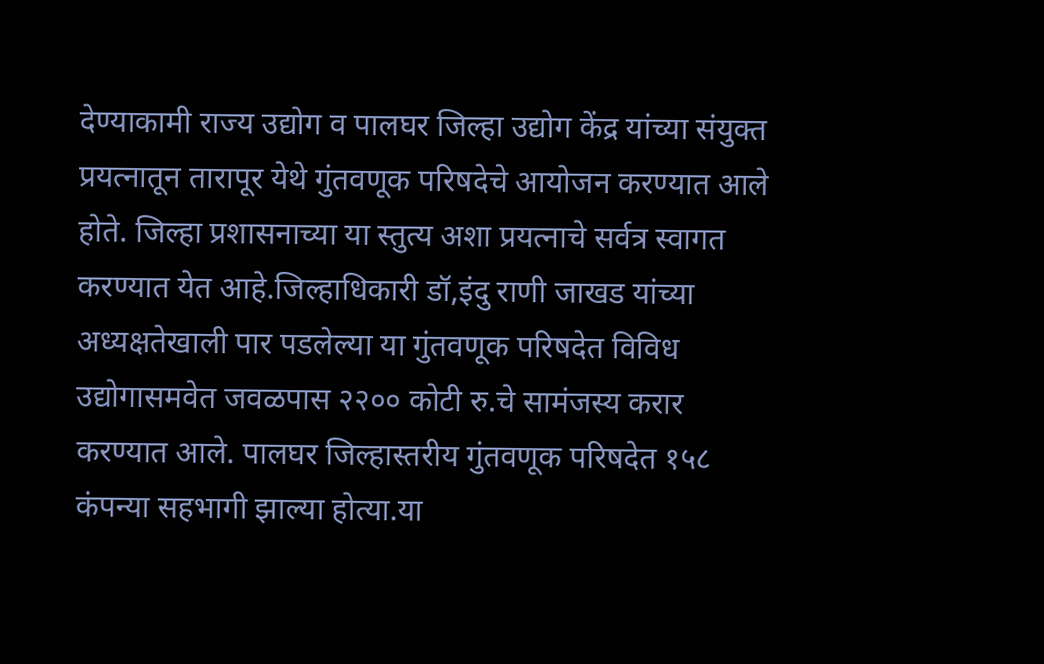देण्याकामी राज्य उद्योग व पालघर जिल्हा उद्योग केंद्र यांच्या संयुक्त प्रयत्नातून तारापूर येथे गुंतवणूक परिषदेचे आयोजन करण्यात आले होते. जिल्हा प्रशासनाच्या या स्तुत्य अशा प्रयत्नाचे सर्वत्र स्वागत करण्यात येत आहे.जिल्हाधिकारी डॉ,इंदु राणी जाखड यांच्या अध्यक्षतेखाली पार पडलेल्या या गुंतवणूक परिषदेत विविध उद्योगासमवेत जवळपास २२०० कोटी रु.चे सामंजस्य करार करण्यात आले. पालघर जिल्हास्तरीय गुंतवणूक परिषदेत १५८ कंपन्या सहभागी झाल्या होत्या.या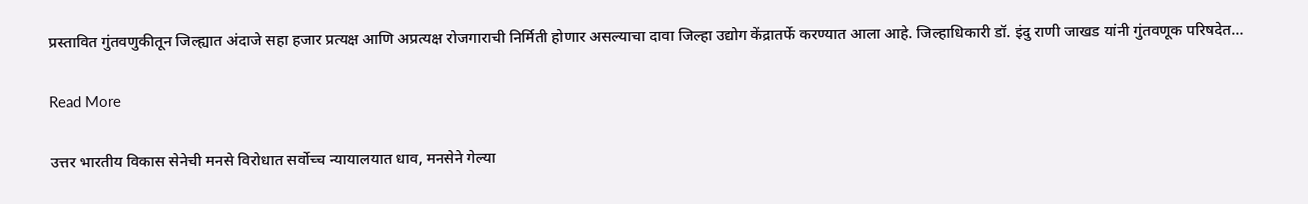प्रस्तावित गुंतवणुकीतून जिल्ह्यात अंदाजे सहा हजार प्रत्यक्ष आणि अप्रत्यक्ष रोजगाराची निर्मिती होणार असल्याचा दावा जिल्हा उद्योग केंद्रातर्फे करण्यात आला आहे. जिल्हाधिकारी डॉ. इंदु राणी जाखड यांनी गुंतवणूक परिषदेत…

Read More

उत्तर भारतीय विकास सेनेची मनसे विरोधात सर्वोच्च न्यायालयात धाव, मनसेने गेल्या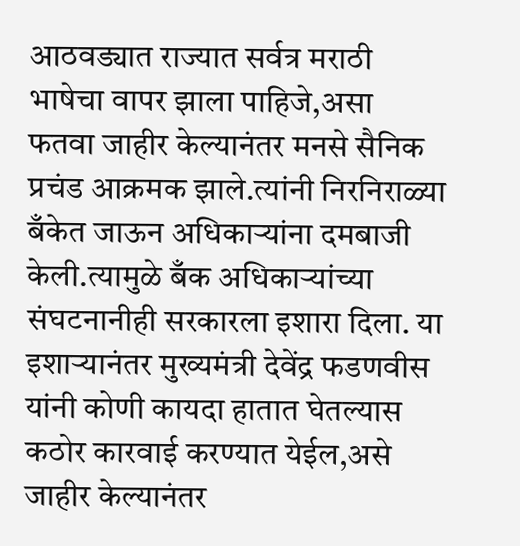आठवड्यात राज्यात सर्वत्र मराठी भाषेचा वापर झाला पाहिजे,असा फतवा जाहीर केल्यानंतर मनसे सैनिक प्रचंड आक्रमक झाले.त्यांनी निरनिराळ्या बँकेत जाऊन अधिकाऱ्यांना दमबाजी केली.त्यामुळे बँक अधिकाऱ्यांच्या संघटनानीही सरकारला इशारा दिला. या इशाऱ्यानंतर मुख्यमंत्री देवेंद्र फडणवीस यांनी कोणी कायदा हातात घेतल्यास कठोर कारवाई करण्यात येईल,असे जाहीर केल्यानंतर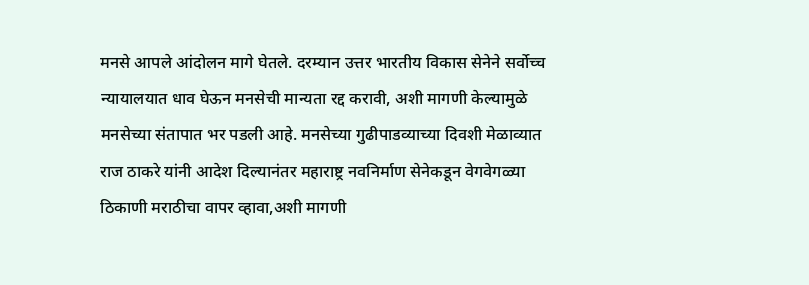मनसे आपले आंदोलन मागे घेतले. दरम्यान उत्तर भारतीय विकास सेनेने सर्वोच्च न्यायालयात धाव घेऊन मनसेची मान्यता रद्द करावी, अशी मागणी केल्यामुळे मनसेच्या संतापात भर पडली आहे. मनसेच्या गुढीपाडव्याच्या दिवशी मेळाव्यात राज ठाकरे यांनी आदेश दिल्यानंतर महाराष्ट्र नवनिर्माण सेनेकडून वेगवेगळ्या ठिकाणी मराठीचा वापर व्हावा,अशी मागणी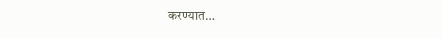करण्यात…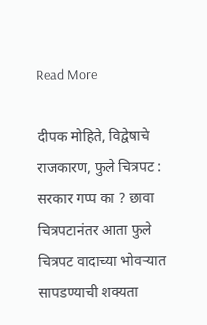Read More

दीपक मोहिते, विद्वेषाचे राजकारण, फुले चित्रपट : सरकार गप्प का ? छावा चित्रपटानंतर आता फुले चित्रपट वादाच्या भोवऱ्यात सापडण्याची शक्यता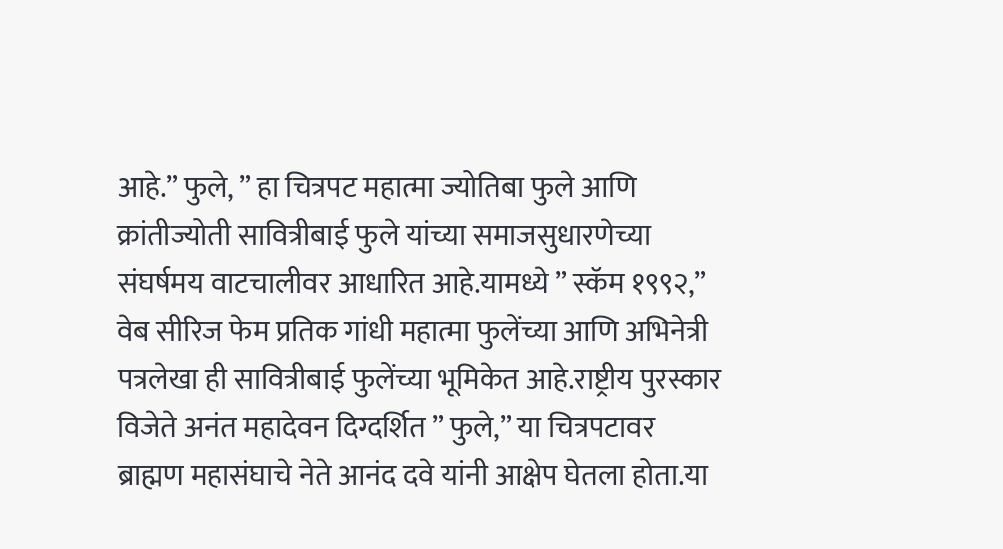आहे.” फुले, ” हा चित्रपट महात्मा ज्योतिबा फुले आणि क्रांतीज्योती सावित्रीबाई फुले यांच्या समाजसुधारणेच्या संघर्षमय वाटचालीवर आधारित आहे.यामध्ये ” स्कॅम १९९२,” वेब सीरिज फेम प्रतिक गांधी महात्मा फुलेंच्या आणि अभिनेत्री पत्रलेखा ही सावित्रीबाई फुलेंच्या भूमिकेत आहे.राष्ट्रीय पुरस्कार विजेते अनंत महादेवन दिग्दर्शित ” फुले,” या चित्रपटावर ब्राह्मण महासंघाचे नेते आनंद दवे यांनी आक्षेप घेतला होता.या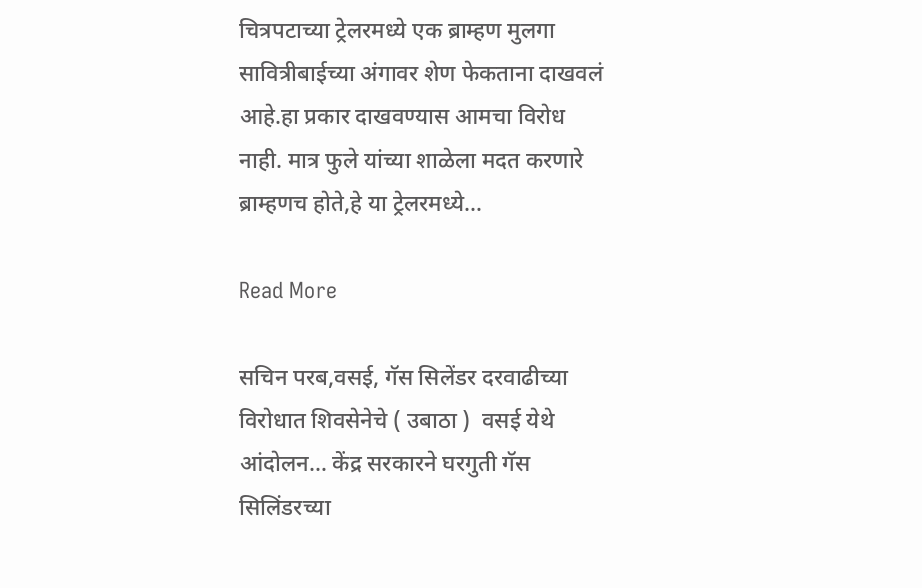चित्रपटाच्या ट्रेलरमध्ये एक ब्राम्हण मुलगा सावित्रीबाईच्या अंगावर शेण फेकताना दाखवलं आहे.हा प्रकार दाखवण्यास आमचा विरोध नाही. मात्र फुले यांच्या शाळेला मदत करणारे ब्राम्हणच होते,हे या ट्रेलरमध्ये…

Read More

सचिन परब,वसई, गॅस सिलेंडर दरवाढीच्या विरोधात शिवसेनेचे ( उबाठा )  वसई येथे आंदोलन… केंद्र सरकारने घरगुती गॅस सिलिंडरच्या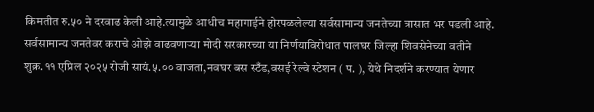किमतीत रु.५० ने दरवाढ केली आहे.त्यामुळे आधीच महागाईने होरपळलेल्या सर्वसामान्य जनतेच्या त्रासात भर पडली आहे. सर्वसामान्य जनतेवर कराचे ओझे वाढवणाऱ्या मोदी सरकारच्या या निर्णयाविरोधात पालघर जिल्हा शिवसेनेच्या वतीने शुक्र.११ एप्रिल २०२५ रोजी सायं.५.०० वाजता,नवघर बस स्टँड,वसई रेल्वे स्टेशन ( प. ), येथे निदर्शने करण्यात येणार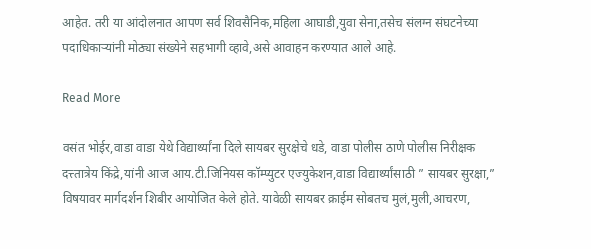आहेत. तरी या आंदोलनात आपण सर्व शिवसैनिक,महिला आघाडी,युवा सेना,तसेच संलग्न संघटनेच्या पदाधिकाऱ्यांनी मोठ्या संख्येने सहभागी व्हावे,असे आवाहन करण्यात आले आहे.

Read More

वसंत भोईर,वाडा वाडा येथे विद्यार्थ्यांना दिले सायबर सुरक्षेचे धडे, वाडा पोलीस ठाणे पोलीस निरीक्षक दत्त्तात्रेय किंद्रे,यांनी आज आय.टी.जिनियस कॉम्प्युटर एज्युकेशन,वाडा विद्यार्थ्यांसाठी ” सायबर सुरक्षा,” विषयावर मार्गदर्शन शिबीर आयोजित केले होते. यावेळी सायबर क्राईम सोबतच मुलं,मुली,आचरण,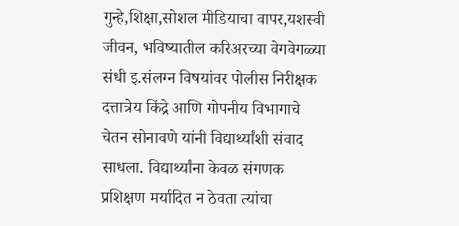गुन्हे,शिक्षा,सोशल मीडियाचा वापर,यशस्वी जीवन, भविष्यातील करिअरच्या वेगवेगळ्या संधी इ.संलग्न विषयांवर पोलीस निरीक्षक दत्तात्रेय किंद्रे आणि गोपनीय विभागाचे चेतन सोनावणे यांनी विद्यार्थ्यांशी संवाद साधला. विद्यार्थ्यांना केवळ संगणक प्रशिक्षण मर्यादित न ठेवता त्यांचा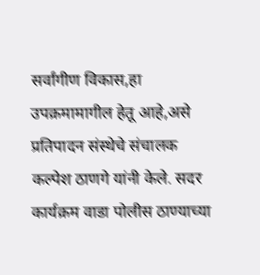सर्वांगीण विकास,हा उपक्रमामागील हेतू आहे,असे प्रतिपादन संस्थेचे संचालक कल्पेश ठाणगे यांनी केले. सदर कार्यक्रम वाडा पोलीस ठाण्याच्या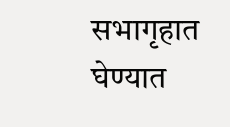सभागृहात घेण्यात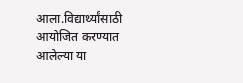आला.विद्यार्थ्यांसाठी आयोजित करण्यात आलेल्या या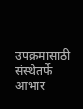उपक्रमासाठी संस्थेतर्फे आभार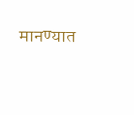मानण्यात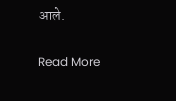आले.

Read More